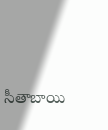సీతాబాయి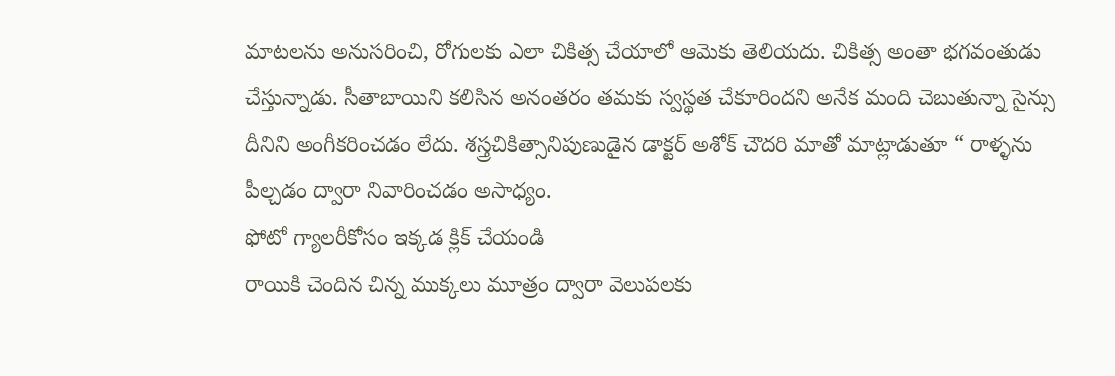మాటలను అనుసరించి, రోగులకు ఎలా చికిత్స చేయాలో ఆమెకు తెలియదు. చికిత్స అంతా భగవంతుడు చేస్తున్నాడు. సీతాబాయిని కలిసిన అనంతరం తమకు స్వస్థత చేకూరిందని అనేక మంది చెబుతున్నా సైన్సు దీనిని అంగీకరించడం లేదు. శస్త్రచికిత్సానిపుణుడైన డాక్టర్ అశోక్ చౌదరి మాతో మాట్లాడుతూ “ రాళ్ళను పీల్చడం ద్వారా నివారించడం అసాధ్యం.
ఫోటో గ్యాలరీకోసం ఇక్కడ క్లిక్ చేయండి
రాయికి చెందిన చిన్న ముక్కలు మూత్రం ద్వారా వెలుపలకు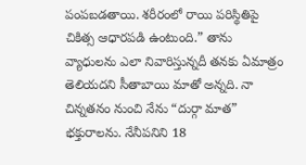పంపబడతాయి. శరీరంలో రాయి పరిస్థితిపై చికిత్స ఆధారపడి ఉంటుంది.” తాను వ్యాధులను ఎలా నివారిస్తున్నదీ తనకు ఏమాత్రం తెలియదని సీతాబాయి మాతో అన్నది. నా చిన్నతనం నుంచి నేను “దుర్గా మాత” భక్తురాలను. నేనీపనిని 18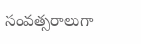సంవత్సరాలుగా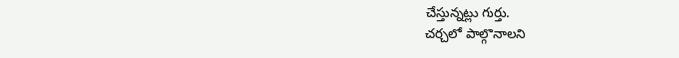చేస్తున్నట్లు గుర్తు.
చర్చలో పాల్గొనాలని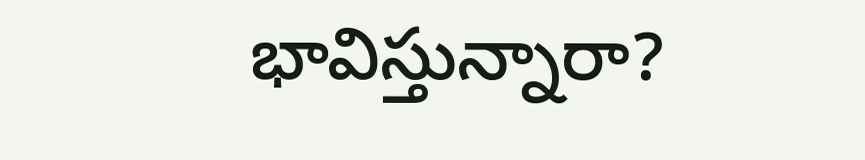భావిస్తున్నారా?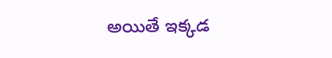అయితే ఇక్కడ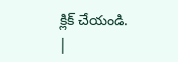క్లిక్ చేయండి.
|